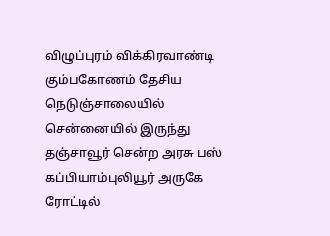விழுப்புரம் விக்கிரவாண்டி கும்பகோணம் தேசிய நெடுஞ்சாலையில் சென்னையில் இருந்து தஞ்சாவூர் சென்ற அரசு பஸ் கப்பியாம்புலியூர் அருகே ரோட்டில்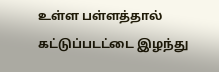உள்ள பள்ளத்தால் கட்டுப்படட்டை இழந்து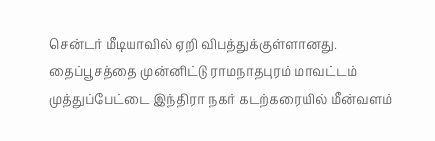சென்டர் மீடியாவில் ஏறி விபத்துக்குள்ளானது.
தைப்பூசத்தை முன்னிட்டு ராமநாதபுரம் மாவட்டம் முத்துப்பேட்டை இந்திரா நகர் கடற்கரையில் மீன்வளம்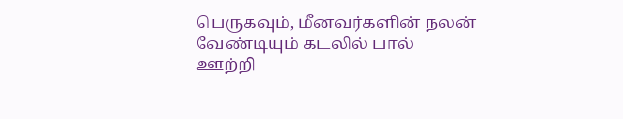பெருகவும், மீனவர்களின் நலன் வேண்டியும் கடலில் பால் ஊற்றி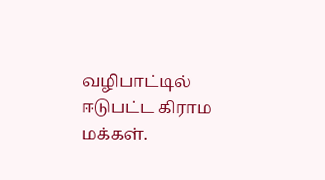வழிபாட்டில் ஈடுபட்ட கிராம மக்கள்.